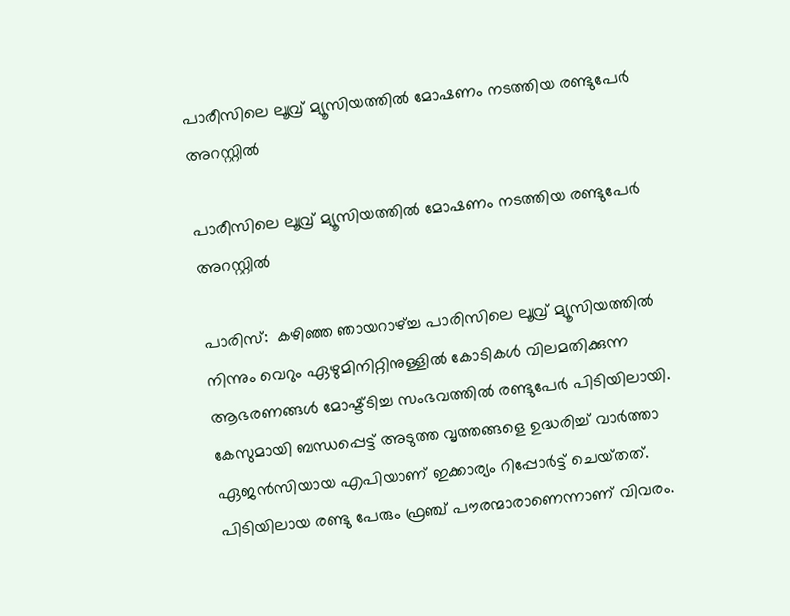പാരീസിലെ ലൂവ്ര് മ്യൂസിയത്തില്‍ മോഷണം നടത്തിയ രണ്ടുപേര്‍ അറസ്റ്റില്‍

പാരീസിലെ ലൂവ്ര് മ്യൂസിയത്തില്‍ മോഷണം നടത്തിയ രണ്ടുപേര്‍ അറസ്റ്റില്‍

പാരിസ്:  കഴിഞ്ഞ ഞായറാഴ്ച്ച പാരിസിലെ ലൂവ്ര് മ്യൂസിയത്തിൽ നിന്നും വെറും ഏഴുമിനിറ്റിനുള്ളിൽ കോടികൾ വിലമതിക്കുന്ന ആഭരണങ്ങൾ മോഷ്ട്ടിച്ച സംഭവത്തിൽ രണ്ടുപേർ പിടിയിലായി. കേസുമായി ബന്ധപ്പെട്ട് അടുത്ത വൃത്തങ്ങളെ ഉദ്ധരിച്ച് വാർത്താ ഏജൻസിയായ എപിയാണ് ഇക്കാര്യം റിപ്പോർട്ട് ചെയ്‌തത്. പിടിയിലായ രണ്ടു പേരും ഫ്രഞ്ച് പൗരന്മാരാണെന്നാണ് വിവരം.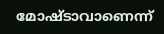മോഷ്‌ടാവാണെന്ന്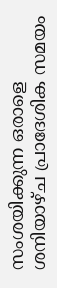സംശയിക്കുന്ന ഒരാളെ ശനിയാഴ്‌ച പ്രാദേശിക സമയം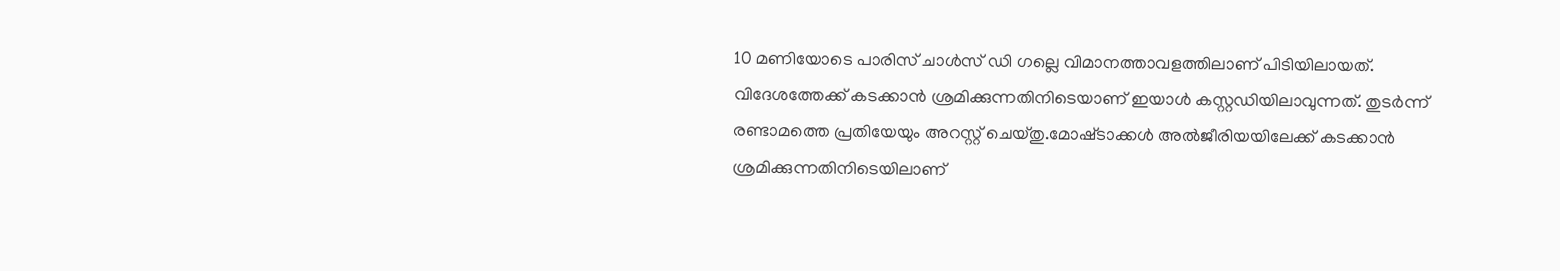10 മണിയോടെ പാരിസ് ചാള്‍സ് ഡി ഗല്ലെ വിമാനത്താവളത്തിലാണ് പിടിയിലായത്. വിദേശത്തേക്ക് കടക്കാന്‍ ശ്രമിക്കുന്നതിനിടെയാണ് ഇയാള്‍ കസ്റ്റഡിയിലാവുന്നത്. തുടര്‍ന്ന് രണ്ടാമത്തെ പ്രതിയേയും അറസ്റ്റ് ചെയ്‌തു.മോഷ്‌ടാക്കള്‍ അല്‍ജീരിയയിലേക്ക് കടക്കാന്‍ ശ്രമിക്കുന്നതിനിടെയിലാണ്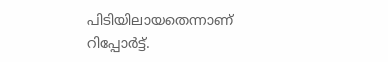പിടിയിലായതെന്നാണ് റിപ്പോര്‍ട്ട്.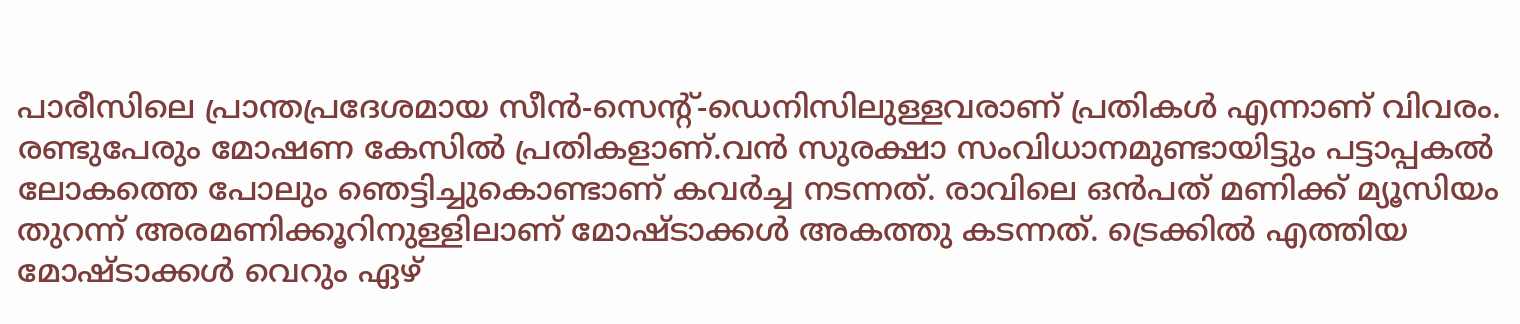പാരീസിലെ പ്രാന്തപ്രദേശമായ സീൻ-സെന്‍റ്-ഡെനിസിലുള്ളവരാണ് പ്രതികൾ എന്നാണ് വിവരം. രണ്ടുപേരും മോഷണ കേസില്‍ പ്രതികളാണ്.വന്‍ സുരക്ഷാ സംവിധാനമുണ്ടായിട്ടും പട്ടാപ്പകല്‍ ലോകത്തെ പോലും ഞെട്ടിച്ചുകൊണ്ടാണ് കവര്‍ച്ച നടന്നത്. രാവിലെ ഒന്‍പത് മണിക്ക് മ്യൂസിയം തുറന്ന് അരമണിക്കൂറിനുള്ളിലാണ് മോഷ്‌ടാക്കള്‍ അകത്തു കടന്നത്. ട്രെക്കില്‍ എത്തിയ മോഷ്‌ടാക്കള്‍ വെറും ഏഴ്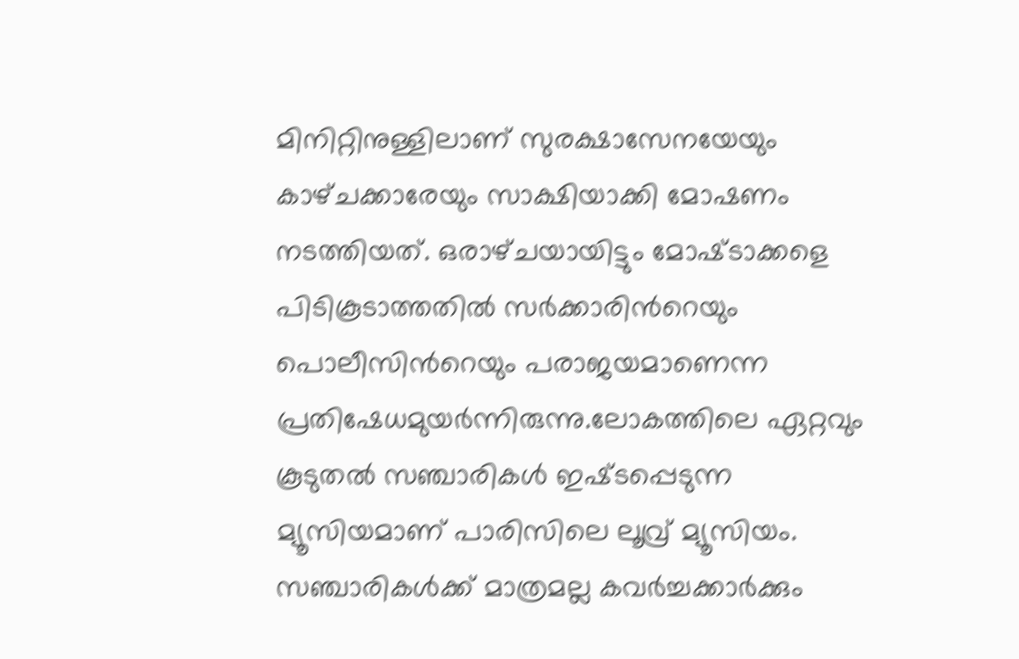മിനിറ്റിനുള്ളിലാണ് സുരക്ഷാസേനയേയും കാഴ്‌ചക്കാരേയും സാക്ഷിയാക്കി മോഷണം നടത്തിയത്. ഒരാഴ്‌ചയായിട്ടും മോഷ്‌ടാക്കളെ പിടികൂടാത്തതില്‍ സര്‍ക്കാരിന്‍റെയും പൊലീസിന്‍റെയും പരാജയമാണെന്ന പ്രതിഷേധമുയര്‍ന്നിരുന്നു.ലോകത്തിലെ ഏറ്റവും കൂടുതല്‍ സഞ്ചാരികള്‍ ഇഷ്‌ടപ്പെടുന്ന മ്യൂസിയമാണ് പാരിസിലെ ലൂവ്ര് മ്യൂസിയം. സഞ്ചാരികള്‍ക്ക് മാത്രമല്ല കവര്‍ച്ചക്കാര്‍ക്കും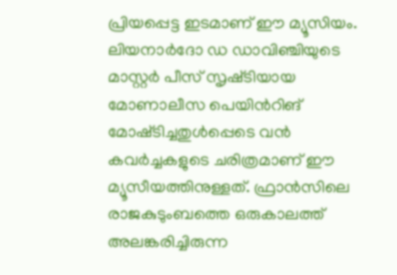പ്രിയപ്പെട്ട ഇടമാണ് ഈ മ്യൂസിയം. ലിയനാര്‍ദോ ഡ ഡാവിഞ്ചിയുടെ മാസ്റ്റര്‍ പീസ് സൃഷ്‌ടിയായ മോണാലീസ പെയിന്‍റിങ് മോഷ്‌ടിച്ചതുള്‍പ്പെടെ വന്‍ കവര്‍ച്ചകളുടെ ചരിത്രമാണ് ഈ മ്യൂസീയത്തിനുള്ളത്. ഫ്രാൻസിലെ രാജകുടുംബത്തെ ഒരുകാലത്ത് അലങ്കരിച്ചിരുന്ന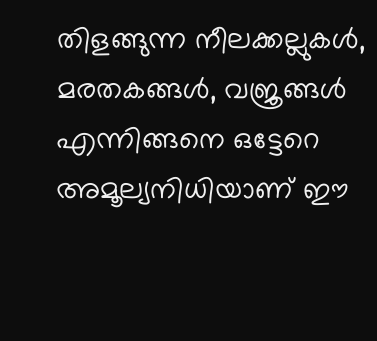തിളങ്ങുന്ന നീലക്കല്ലുകൾ, മരതകങ്ങൾ, വജ്രങ്ങൾ എന്നിങ്ങനെ ഒട്ടേറെ അമൂല്യനിധിയാണ് ഈ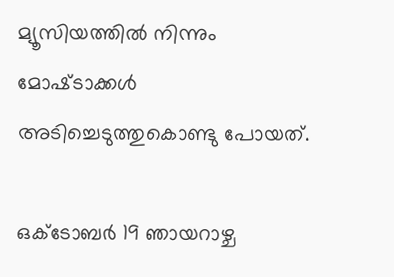മ്യൂസിയത്തില്‍ നിന്നും മോഷ്‌ടാക്കള്‍ അടിച്ചെടുത്തുകൊണ്ടു പോയത്.

ഒക്ടോബർ 19 ഞായറാഴ്ച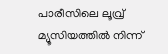പാരീസിലെ ലൂവ്ര് മ്യൂസിയത്തിൽ നിന്ന്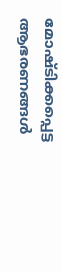മോഷ്ടിക്കപ്പെട്ട ആഭരണങ്ങൾ